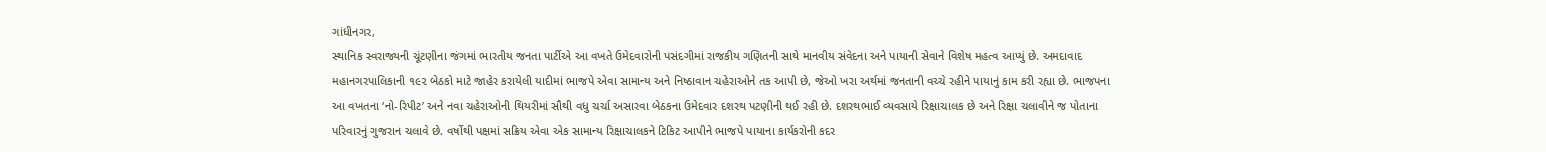ગાંધીનગર,
સ્થાનિક સ્વરાજ્યની ચૂંટણીના જંગમાં ભારતીય જનતા પાર્ટીએ આ વખતે ઉમેદવારોની પસંદગીમાં રાજકીય ગણિતની સાથે માનવીય સંવેદના અને પાયાની સેવાને વિશેષ મહત્વ આપ્યું છે. અમદાવાદ મહાનગરપાલિકાની ૧૯૨ બેઠકો માટે જાહેર કરાયેલી યાદીમાં ભાજપે એવા સામાન્ય અને નિષ્ઠાવાન ચહેરાઓને તક આપી છે, જેઓ ખરા અર્થમાં જનતાની વચ્ચે રહીને પાયાનું કામ કરી રહ્યા છે. ભાજપના આ વખતના ‘નો-રિપીટ’ અને નવા ચહેરાઓની થિયરીમાં સૌથી વધુ ચર્ચા અસારવા બેઠકના ઉમેદવાર દશરથ પટણીની થઈ રહી છે. દશરથભાઈ વ્યવસાયે રિક્ષાચાલક છે અને રિક્ષા ચલાવીને જ પોતાના પરિવારનું ગુજરાન ચલાવે છે. વર્ષોથી પક્ષમાં સક્રિય એવા એક સામાન્ય રિક્ષાચાલકને ટિકિટ આપીને ભાજપે પાયાના કાર્યકરોની કદર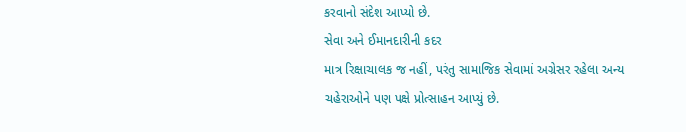કરવાનો સંદેશ આપ્યો છે.
સેવા અને ઈમાનદારીની કદર
માત્ર રિક્ષાચાલક જ નહીં, પરંતુ સામાજિક સેવામાં અગ્રેસર રહેલા અન્ય ચહેરાઓને પણ પક્ષે પ્રોત્સાહન આપ્યું છે.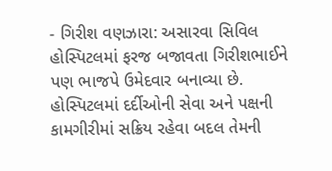- ગિરીશ વણઝારા: અસારવા સિવિલ હોસ્પિટલમાં ફરજ બજાવતા ગિરીશભાઈને પણ ભાજપે ઉમેદવાર બનાવ્યા છે. હોસ્પિટલમાં દર્દીઓની સેવા અને પક્ષની કામગીરીમાં સક્રિય રહેવા બદલ તેમની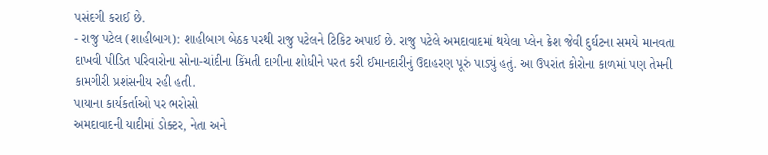પસંદગી કરાઈ છે.
- રાજુ પટેલ (શાહીબાગ): શાહીબાગ બેઠક પરથી રાજુ પટેલને ટિકિટ અપાઈ છે. રાજુ પટેલે અમદાવાદમાં થયેલા પ્લેન ક્રેશ જેવી દુર્ઘટના સમયે માનવતા દાખવી પીડિત પરિવારોના સોના-ચાંદીના કિંમતી દાગીના શોધીને પરત કરી ઈમાનદારીનું ઉદાહરણ પૂરું પાડ્યું હતું. આ ઉપરાંત કોરોના કાળમાં પણ તેમની કામગીરી પ્રશંસનીય રહી હતી.
પાયાના કાર્યકર્તાઓ પર ભરોસો
અમદાવાદની યાદીમાં ડોક્ટર, નેતા અને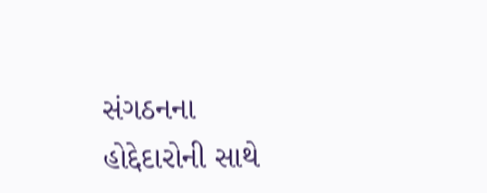સંગઠનના હોદ્દેદારોની સાથે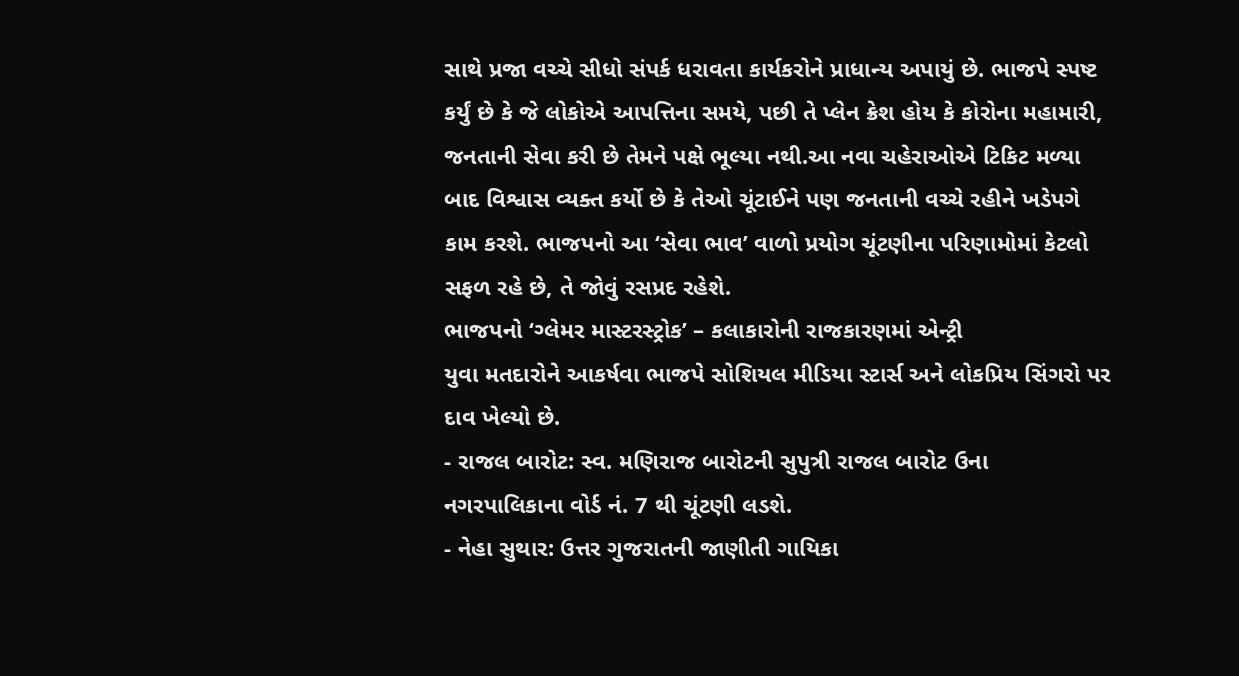સાથે પ્રજા વચ્ચે સીધો સંપર્ક ધરાવતા કાર્યકરોને પ્રાધાન્ય અપાયું છે. ભાજપે સ્પષ્ટ કર્યું છે કે જે લોકોએ આપત્તિના સમયે, પછી તે પ્લેન ક્રેશ હોય કે કોરોના મહામારી, જનતાની સેવા કરી છે તેમને પક્ષે ભૂલ્યા નથી.આ નવા ચહેરાઓએ ટિકિટ મળ્યા બાદ વિશ્વાસ વ્યક્ત કર્યો છે કે તેઓ ચૂંટાઈને પણ જનતાની વચ્ચે રહીને ખડેપગે કામ કરશે. ભાજપનો આ ‘સેવા ભાવ’ વાળો પ્રયોગ ચૂંટણીના પરિણામોમાં કેટલો સફળ રહે છે, તે જોવું રસપ્રદ રહેશે.
ભાજપનો ‘ગ્લેમર માસ્ટરસ્ટ્રોક’ – કલાકારોની રાજકારણમાં એન્ટ્રી
યુવા મતદારોને આકર્ષવા ભાજપે સોશિયલ મીડિયા સ્ટાર્સ અને લોકપ્રિય સિંગરો પર દાવ ખેલ્યો છે.
- રાજલ બારોટ: સ્વ. મણિરાજ બારોટની સુપુત્રી રાજલ બારોટ ઉના નગરપાલિકાના વોર્ડ નં. 7 થી ચૂંટણી લડશે.
- નેહા સુથાર: ઉત્તર ગુજરાતની જાણીતી ગાયિકા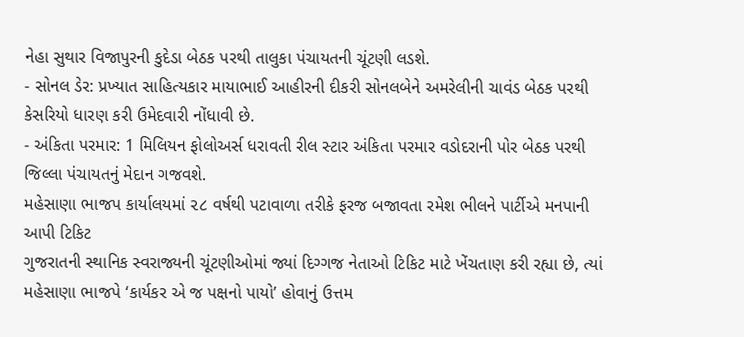નેહા સુથાર વિજાપુરની કુદેડા બેઠક પરથી તાલુકા પંચાયતની ચૂંટણી લડશે.
- સોનલ ડેર: પ્રખ્યાત સાહિત્યકાર માયાભાઈ આહીરની દીકરી સોનલબેને અમરેલીની ચાવંડ બેઠક પરથી કેસરિયો ધારણ કરી ઉમેદવારી નોંધાવી છે.
- અંકિતા પરમાર: 1 મિલિયન ફોલોઅર્સ ધરાવતી રીલ સ્ટાર અંકિતા પરમાર વડોદરાની પોર બેઠક પરથી જિલ્લા પંચાયતનું મેદાન ગજવશે.
મહેસાણા ભાજપ કાર્યાલયમાં ૨૮ વર્ષથી પટાવાળા તરીકે ફરજ બજાવતા રમેશ ભીલને પાર્ટીએ મનપાની આપી ટિકિટ
ગુજરાતની સ્થાનિક સ્વરાજ્યની ચૂંટણીઓમાં જ્યાં દિગ્ગજ નેતાઓ ટિકિટ માટે ખેંચતાણ કરી રહ્યા છે, ત્યાં મહેસાણા ભાજપે ‘કાર્યકર એ જ પક્ષનો પાયો’ હોવાનું ઉત્તમ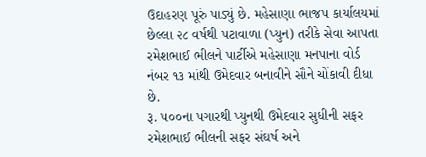ઉદાહરણ પૂરું પાડ્યું છે. મહેસાણા ભાજપ કાર્યાલયમાં છેલ્લા ૨૮ વર્ષથી પટાવાળા (પ્યુન) તરીકે સેવા આપતા રમેશભાઈ ભીલને પાર્ટીએ મહેસાણા મનપાના વોર્ડ નંબર ૧૩ માંથી ઉમેદવાર બનાવીને સૌને ચોંકાવી દીધા છે.
રૂ. ૫૦૦ના પગારથી પ્યુનથી ઉમેદવાર સુધીની સફર
રમેશભાઈ ભીલની સફર સંઘર્ષ અને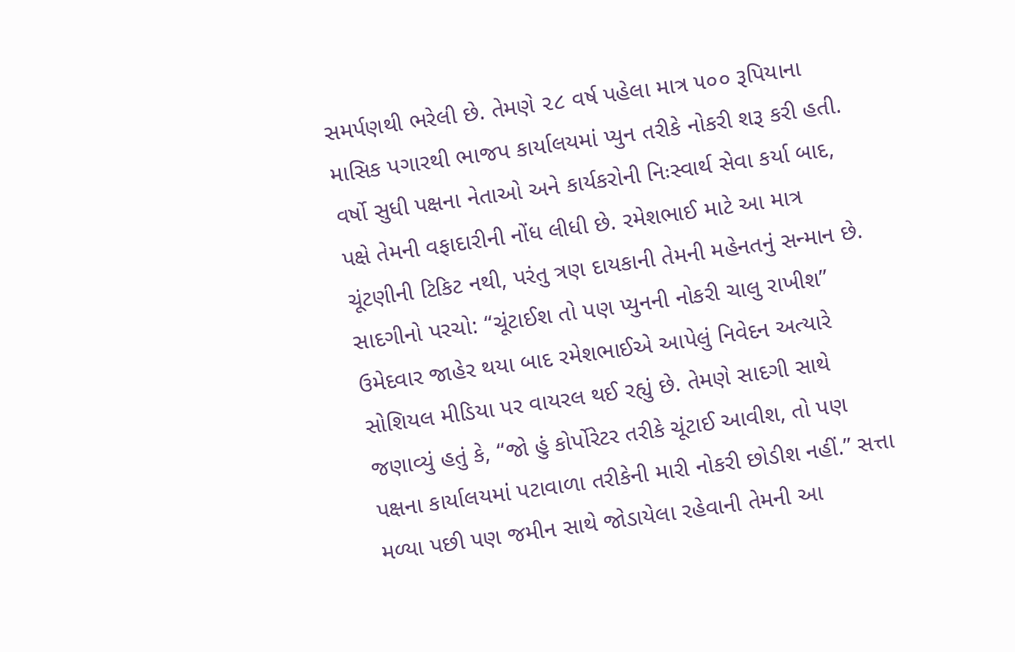સમર્પણથી ભરેલી છે. તેમણે ૨૮ વર્ષ પહેલા માત્ર ૫૦૦ રૂપિયાના માસિક પગારથી ભાજપ કાર્યાલયમાં પ્યુન તરીકે નોકરી શરૂ કરી હતી. વર્ષો સુધી પક્ષના નેતાઓ અને કાર્યકરોની નિઃસ્વાર્થ સેવા કર્યા બાદ, પક્ષે તેમની વફાદારીની નોંધ લીધી છે. રમેશભાઈ માટે આ માત્ર ચૂંટણીની ટિકિટ નથી, પરંતુ ત્રણ દાયકાની તેમની મહેનતનું સન્માન છે.
સાદગીનો પરચો: “ચૂંટાઈશ તો પણ પ્યુનની નોકરી ચાલુ રાખીશ”
ઉમેદવાર જાહેર થયા બાદ રમેશભાઈએ આપેલું નિવેદન અત્યારે સોશિયલ મીડિયા પર વાયરલ થઈ રહ્યું છે. તેમણે સાદગી સાથે જણાવ્યું હતું કે, “જો હું કોર્પોરેટર તરીકે ચૂંટાઈ આવીશ, તો પણ પક્ષના કાર્યાલયમાં પટાવાળા તરીકેની મારી નોકરી છોડીશ નહીં.” સત્તા મળ્યા પછી પણ જમીન સાથે જોડાયેલા રહેવાની તેમની આ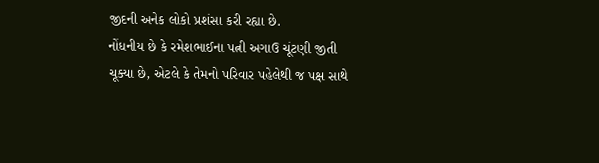જીદની અનેક લોકો પ્રશંસા કરી રહ્યા છે.
નોંધનીય છે કે રમેશભાઈના પત્ની અગાઉ ચૂંટણી જીતી ચૂક્યા છે, એટલે કે તેમનો પરિવાર પહેલેથી જ પક્ષ સાથે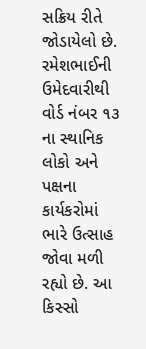સક્રિય રીતે જોડાયેલો છે. રમેશભાઈની ઉમેદવારીથી વોર્ડ નંબર ૧૩ ના સ્થાનિક લોકો અને પક્ષના કાર્યકરોમાં ભારે ઉત્સાહ જોવા મળી રહ્યો છે. આ કિસ્સો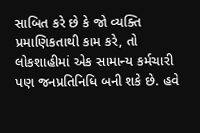સાબિત કરે છે કે જો વ્યક્તિ પ્રમાણિકતાથી કામ કરે, તો લોકશાહીમાં એક સામાન્ય કર્મચારી પણ જનપ્રતિનિધિ બની શકે છે. હવે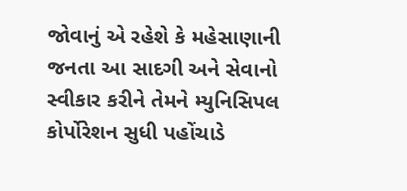જોવાનું એ રહેશે કે મહેસાણાની જનતા આ સાદગી અને સેવાનો સ્વીકાર કરીને તેમને મ્યુનિસિપલ કોર્પોરેશન સુધી પહોંચાડે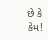છે કે કેમ!